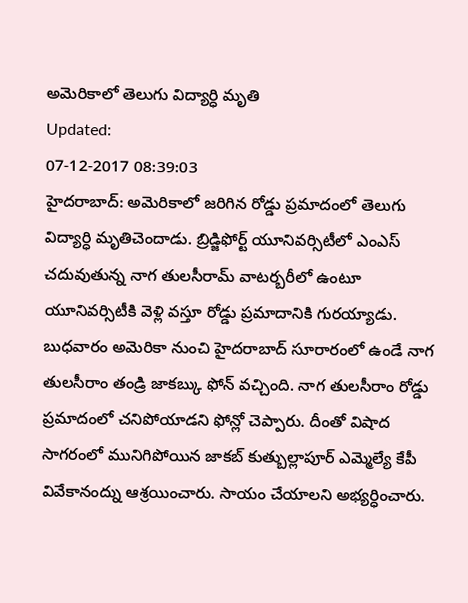అమెరికాలో తెలుగు విద్యార్ధి మృతి
Updated:
07-12-2017 08:39:03
హైదరాబాద్: అమెరికాలో జరిగిన రోడ్డు ప్రమాదంలో తెలుగు విద్యార్ధి మృతిచెందాడు. బ్రిడ్జిఫోర్ట్ యూనివర్సిటీలో ఎంఎస్ చదువుతున్న నాగ తులసీరామ్ వాటర్బరీలో ఉంటూ యూనివర్సిటీకి వెళ్లి వస్తూ రోడ్డు ప్రమాదానికి గురయ్యాడు. బుధవారం అమెరికా నుంచి హైదరాబాద్ సూరారంలో ఉండే నాగ తులసీరాం తండ్రి జాకబ్కు ఫోన్ వచ్చింది. నాగ తులసీరాం రోడ్డు ప్రమాదంలో చనిపోయాడని ఫోన్లో చెప్పారు. దీంతో విషాద సాగరంలో మునిగిపోయిన జాకబ్ కుత్బుల్లాపూర్ ఎమ్మెల్యే కేపీ వివేకానంద్ను ఆశ్రయించారు. సాయం చేయాలని అభ్యర్ధించారు.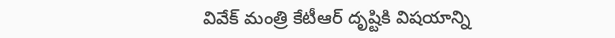వివేక్ మంత్రి కేటీఆర్ దృష్టికి విషయాన్ని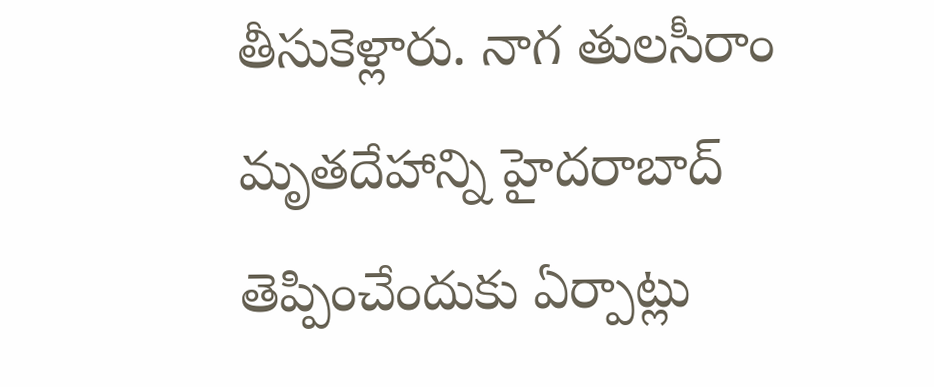తీసుకెళ్లారు. నాగ తులసీరాం మృతదేహాన్ని హైదరాబాద్ తెప్పించేందుకు ఏర్పాట్లు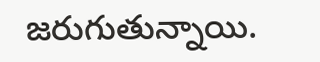జరుగుతున్నాయి.